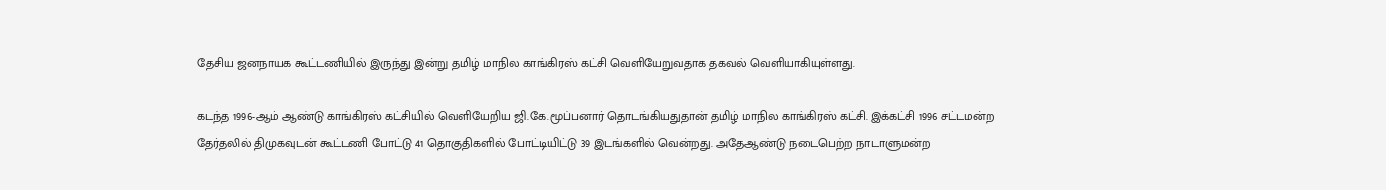தேசிய ஜனநாயக கூட்டணியில் இருந்து இன்று தமிழ் மாநில காங்கிரஸ் கட்சி வெளியேறுவதாக தகவல் வெளியாகியுள்ளது.

கடந்த 1996-ஆம் ஆண்டு காங்கிரஸ் கட்சியில் வெளியேறிய ஜி.கே.மூப்பனார் தொடங்கியதுதான் தமிழ் மாநில காங்கிரஸ் கட்சி. இக்கட்சி 1996 சட்டமன்ற தேர்தலில் திமுகவுடன் கூட்டணி போட்டு 41 தொகுதிகளில் போட்டியிட்டு 39 இடங்களில் வென்றது. அதேஆண்டு நடைபெற்ற நாடாளுமன்ற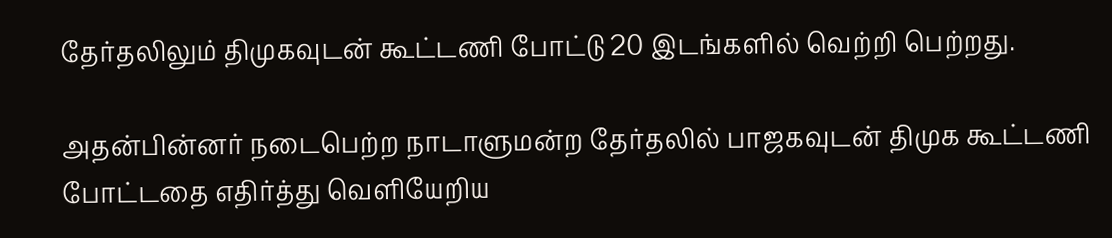தேர்தலிலும் திமுகவுடன் கூட்டணி போட்டு 20 இடங்களில் வெற்றி பெற்றது.

அதன்பின்னர் நடைபெற்ற நாடாளுமன்ற தேர்தலில் பாஜகவுடன் திமுக கூட்டணி போட்டதை எதிர்த்து வெளியேறிய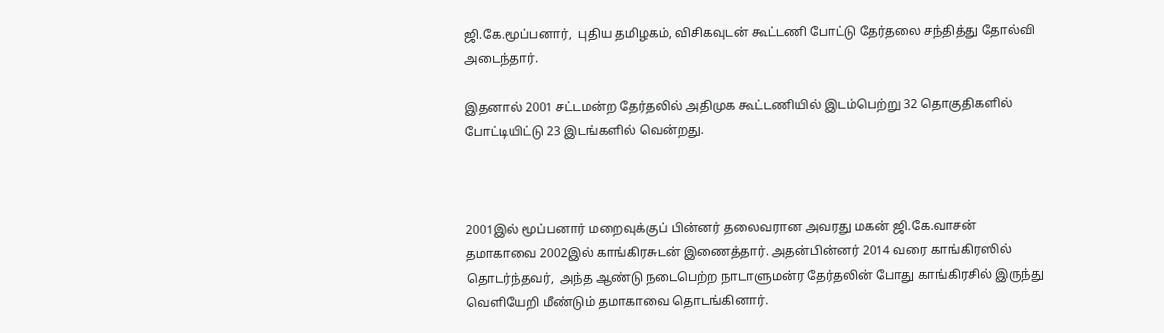ஜி.கே.மூப்பனார்,  புதிய தமிழகம், விசிகவுடன் கூட்டணி போட்டு தேர்தலை சந்தித்து தோல்வி அடைந்தார்.

இதனால் 2001 சட்டமன்ற தேர்தலில் அதிமுக கூட்டணியில் இடம்பெற்று 32 தொகுதிகளில் போட்டியிட்டு 23 இடங்களில் வென்றது.



2001இல் மூப்பனார் மறைவுக்குப் பின்னர் தலைவரான அவரது மகன் ஜி.கே.வாசன் தமாகாவை 2002இல் காங்கிரசுடன் இணைத்தார். அதன்பின்னர் 2014 வரை காங்கிரஸில் தொடர்ந்தவர்,  அந்த ஆண்டு நடைபெற்ற நாடாளுமன்ர தேர்தலின் போது காங்கிரசில் இருந்து வெளியேறி மீண்டும் தமாகாவை தொடங்கினார்.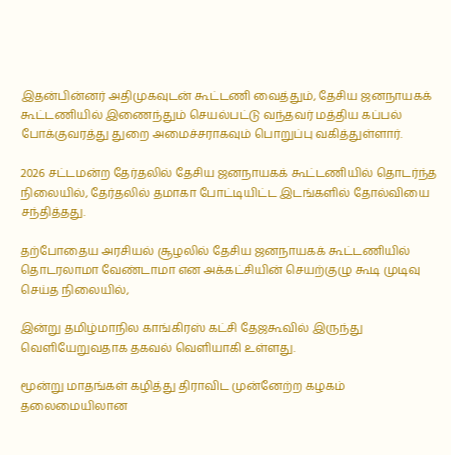இதன்பின்னர் அதிமுகவுடன் கூட்டணி வைத்தும், தேசிய ஜனநாயகக் கூட்டணியில் இணைந்தும் செயல்பட்டு வந்தவர் மத்திய கப்பல் போக்குவரத்து துறை அமைச்சராகவும் பொறுப்பு வகித்துள்ளார்.

2026 சட்டமன்ற தேர்தலில் தேசிய ஜனநாயகக் கூட்டணியில் தொடர்ந்த நிலையில், தேர்தலில் தமாகா போட்டியிட்ட இடங்களில் தோல்வியை சந்தித்தது.

தற்போதைய அரசியல் சூழலில் தேசிய ஜனநாயகக் கூட்டணியில் தொடரலாமா வேண்டாமா என அக்கட்சியின் செயற்குழு கூடி முடிவு செய்த நிலையில்,

இன்று தமிழ்மாநில காங்கிரஸ் கட்சி தேஜகூவில் இருந்து வெளியேறுவதாக தகவல் வெளியாகி உள்ளது.

மூன்று மாதங்கள் கழித்து திராவிட முன்னேற்ற கழகம் தலைமையிலான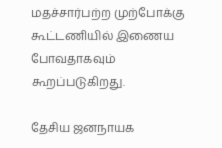மதச்சார்பற்ற முற்போக்கு கூட்டணியில் இணைய போவதாகவும் கூறப்படுகிறது.

தேசிய ஜனநாயக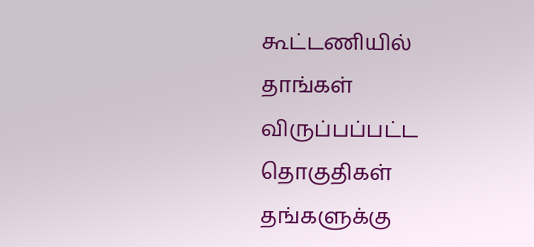கூட்டணியில் தாங்கள் விருப்பப்பட்ட தொகுதிகள் தங்களுக்கு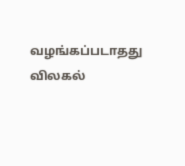வழங்கப்படாதது விலகல்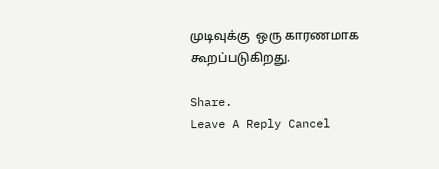முடிவுக்கு  ஒரு காரணமாக கூறப்படுகிறது.

Share.
Leave A Reply Cancel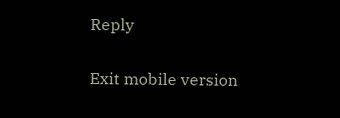Reply

Exit mobile version